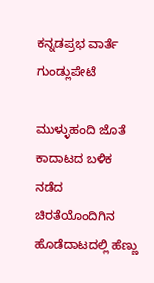ಕನ್ನಡಪ್ರಭ ವಾರ್ತೆ ಗುಂಡ್ಲುಪೇಟೆ

ಮುಳ್ಳುಹಂದಿ ಜೊತೆ ಕಾದಾಟದ ಬಳಿಕ ನಡೆದ ಚಿರತೆಯೊಂದಿಗಿನ ಹೊಡೆದಾಟದಲ್ಲಿ ಹೆಣ್ಣು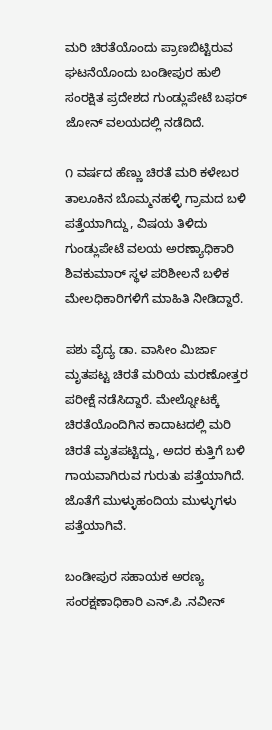ಮರಿ ಚಿರತೆಯೊಂದು ಪ್ರಾಣಬಿಟ್ಟಿರುವ ಘಟನೆಯೊಂದು ಬಂಡೀಪುರ ಹುಲಿ ಸಂರಕ್ಷಿತ ಪ್ರದೇಶದ ಗುಂಡ್ಲುಪೇಟೆ ಬಫರ್‌ ಜೋನ್‌ ವಲಯದಲ್ಲಿ ನಡೆದಿದೆ.

೧ ವರ್ಷದ ಹೆಣ್ಣು ಚಿರತೆ ಮರಿ ಕಳೇಬರ ತಾಲೂಕಿನ ಬೊಮ್ಮನಹಳ್ಳಿ ಗ್ರಾಮದ ಬಳಿ ಪತ್ತೆಯಾಗಿದ್ದು, ವಿಷಯ ತಿಳಿದು ಗುಂಡ್ಲುಪೇಟೆ ವಲಯ ಅರಣ್ಯಾಧಿಕಾರಿ ಶಿವಕುಮಾರ್‌ ಸ್ಥಳ ಪರಿಶೀಲನೆ ಬಳಿಕ ಮೇಲಧಿಕಾರಿಗಳಿಗೆ ಮಾಹಿತಿ ನೀಡಿದ್ದಾರೆ.

ಪಶು ವೈದ್ಯ ಡಾ. ವಾಸೀಂ ಮಿರ್ಜಾ ಮೃತಪಟ್ಟ ಚಿರತೆ ಮರಿಯ ಮರಣೋತ್ತರ ಪರೀಕ್ಷೆ ನಡೆಸಿದ್ದಾರೆ. ಮೇಲ್ನೋಟಕ್ಕೆ ಚಿರತೆಯೊಂದಿಗಿನ ಕಾದಾಟದಲ್ಲಿ ಮರಿ ಚಿರತೆ ಮೃತಪಟ್ಟಿದ್ದು, ಅದರ ಕುತ್ತಿಗೆ ಬಳಿ ಗಾಯವಾಗಿರುವ ಗುರುತು ಪತ್ತೆಯಾಗಿದೆ. ಜೊತೆಗೆ ಮುಳ್ಳುಹಂದಿಯ ಮುಳ್ಳುಗಳು ಪತ್ತೆಯಾಗಿವೆ.

ಬಂಡೀಪುರ ಸಹಾಯಕ ಅರಣ್ಯ ಸಂರಕ್ಷಣಾಧಿಕಾರಿ ಎನ್.ಪಿ .ನವೀನ್‌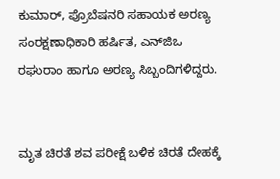ಕುಮಾರ್‌, ಪ್ರೊಬೆಷನರಿ ಸಹಾಯಕ ಅರಣ್ಯ ಸಂರಕ್ಷಣಾಧಿಕಾರಿ ಹರ್ಷಿತ, ಎನ್‌ಜಿಒ ರಘುರಾಂ ಹಾಗೂ ಅರಣ್ಯ ಸಿಬ್ಬಂದಿಗಳಿದ್ದರು.


ಮೃತ ಚಿರತೆ ಶವ ಪರೀಕ್ಷೆ ಬಳಿಕ ಚಿರತೆ ದೇಹಕ್ಕೆ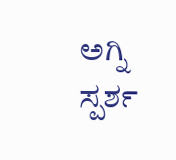ಅಗ್ನಿ ಸ್ಪರ್ಶ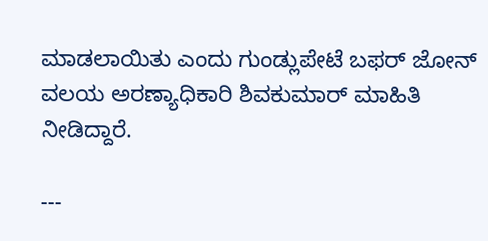ಮಾಡಲಾಯಿತು ಎಂದು ಗುಂಡ್ಲುಪೇಟೆ ಬಫರ್‌ ಜೋನ್‌ ವಲಯ ಅರಣ್ಯಾಧಿಕಾರಿ ಶಿವಕುಮಾರ್‌ ಮಾಹಿತಿ ನೀಡಿದ್ದಾರೆ.

---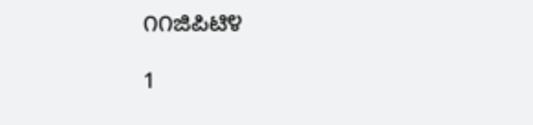೧೧ಜಿಪಿಟಿ೪

1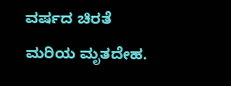ವರ್ಷದ ಚಿರತೆ ಮರಿಯ ಮೃತದೇಹ.